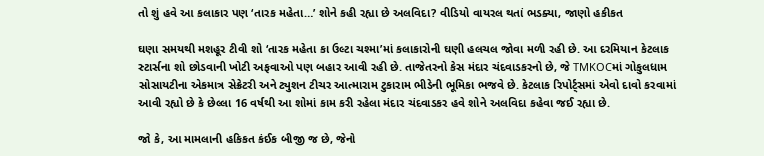તો શું હવે આ કલાકાર પણ ‘તારક મહેતા…’ શોને કહી રહ્યા છે અલવિદા? વીડિયો વાયરલ થતાં ભડક્યા, જાણો હકીકત

ઘણા સમયથી મશહૂર ટીવી શો ‘તારક મહેતા કા ઉલ્ટા ચશ્મા’માં કલાકારોની ઘણી હલચલ જોવા મળી રહી છે. આ દરમિયાન કેટલાક સ્ટાર્સના શો છોડવાની ખોટી અફવાઓ પણ બહાર આવી રહી છે. તાજેતરનો કેસ મંદાર ચંદવાડકરનો છે, જે TMKOCમાં ગોકુલધામ સોસાયટીના એકમાત્ર સેક્રેટરી અને ટ્યુશન ટીચર આત્મારામ ટુકારામ ભીડેની ભૂમિકા ભજવે છે. કેટલાક રિપોર્ટ્સમાં એવો દાવો કરવામાં આવી રહ્યો છે કે છેલ્લા 16 વર્ષથી આ શોમાં કામ કરી રહેલા મંદાર ચંદવાડકર હવે શોને અલવિદા કહેવા જઈ રહ્યા છે.

જો કે, આ મામલાની હકિકત કંઈક બીજી જ છે, જેનો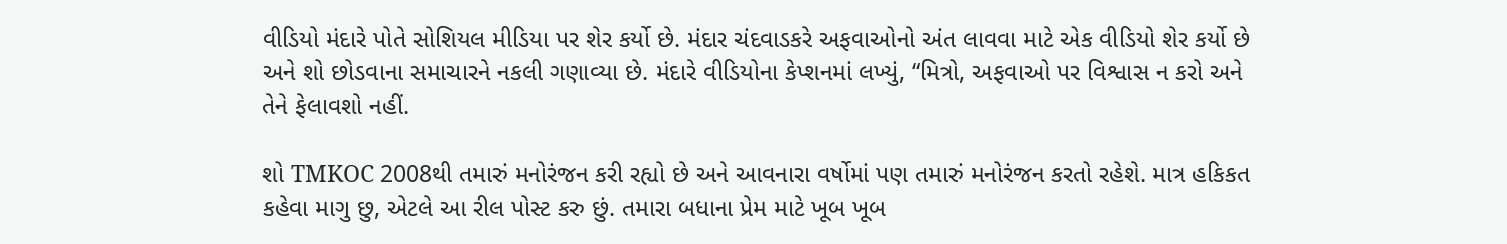વીડિયો મંદારે પોતે સોશિયલ મીડિયા પર શેર કર્યો છે. મંદાર ચંદવાડકરે અફવાઓનો અંત લાવવા માટે એક વીડિયો શેર કર્યો છે અને શો છોડવાના સમાચારને નકલી ગણાવ્યા છે. મંદારે વીડિયોના કેપ્શનમાં લખ્યું, “મિત્રો, અફવાઓ પર વિશ્વાસ ન કરો અને તેને ફેલાવશો નહીં.

શો TMKOC 2008થી તમારું મનોરંજન કરી રહ્યો છે અને આવનારા વર્ષોમાં પણ તમારું મનોરંજન કરતો રહેશે. માત્ર હકિકત કહેવા માગુ છુ, એટલે આ રીલ પોસ્ટ કરુ છું. તમારા બધાના પ્રેમ માટે ખૂબ ખૂબ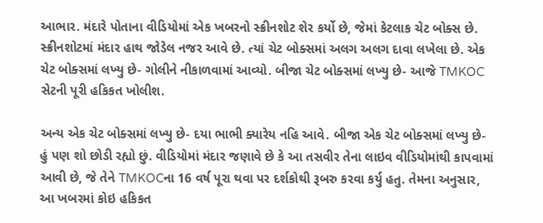આભાર. મંદારે પોતાના વીડિયોમાં એક ખબરનો સ્ક્રીનશોટ શેર કર્યો છે, જેમાં કેટલાક ચેટ બોક્સ છે. સ્ક્રીનશોટમાં મંદાર હાથ જોડેલ નજર આવે છે. ત્યાં ચેટ બોક્સમાં અલગ અલગ દાવા લખેલા છે. એક ચેટ બોક્સમાં લખ્યુ છે- ગોલીને નીકાળવામાં આવ્યો. બીજા ચેટ બોક્સમાં લખ્યુ છે- આજે TMKOC સેટની પૂરી હકિકત ખોલીશ.

અન્ય એક ચેટ બોક્સમાં લખ્યુ છે- દયા ભાભી ક્યારેય નહિ આવે. બીજા એક ચેટ બોક્સમાં લખ્યુ છે- હું પણ શો છોડી રહ્યો છું. વીડિયોમાં મંદાર જણાવે છે કે આ તસવીર તેના લાઇવ વીડિયોમાંથી કાપવામાં આવી છે, જે તેને TMKOCના 16 વર્ષ પૂરા થવા પર દર્શકોથી રૂબરુ કરવા કર્યુ હતુ. તેમના અનુસાર, આ ખબરમાં કોઇ હકિકત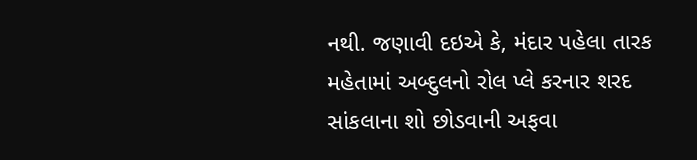નથી. જણાવી દઇએ કે, મંદાર પહેલા તારક મહેતામાં અબ્દુલનો રોલ પ્લે કરનાર શરદ સાંકલાના શો છોડવાની અફવા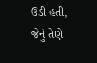ઉડી હતી, જેનું તેણે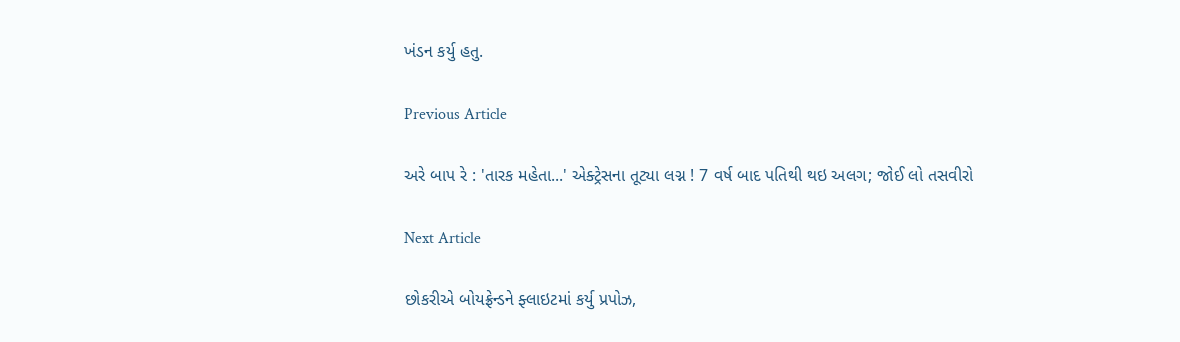ખંડન કર્યુ હતુ.

Previous Article

અરે બાપ રે : 'તારક મહેતા...' એક્ટ્રેસના તૂટ્યા લગ્ન ! 7 વર્ષ બાદ પતિથી થઇ અલગ; જોઈ લો તસવીરો

Next Article

છોકરીએ બોયફ્રેન્ડને ફ્લાઇટમાં કર્યુ પ્રપોઝ,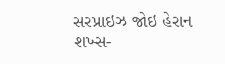સરપ્રાઇઝ જોઇ હેરાન શખ્સ-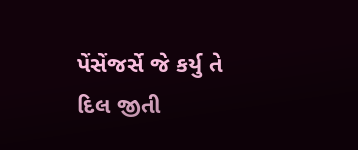પેંસેંજર્સે જે કર્યુ તે દિલ જીતી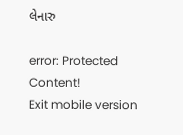લેનારુ

error: Protected Content!
Exit mobile version